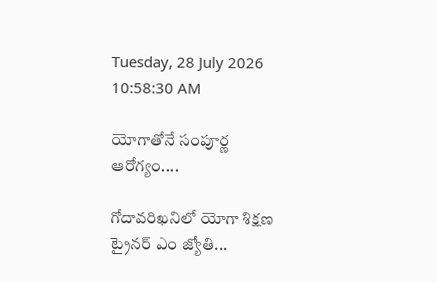Tuesday, 28 July 2026 10:58:30 AM

యోగాతోనే సంపూర్ణ ఆరోగ్యం....

గోదావరిఖనిలో యోగా శిక్షణ ట్రైనర్ ఎం జ్యోతి...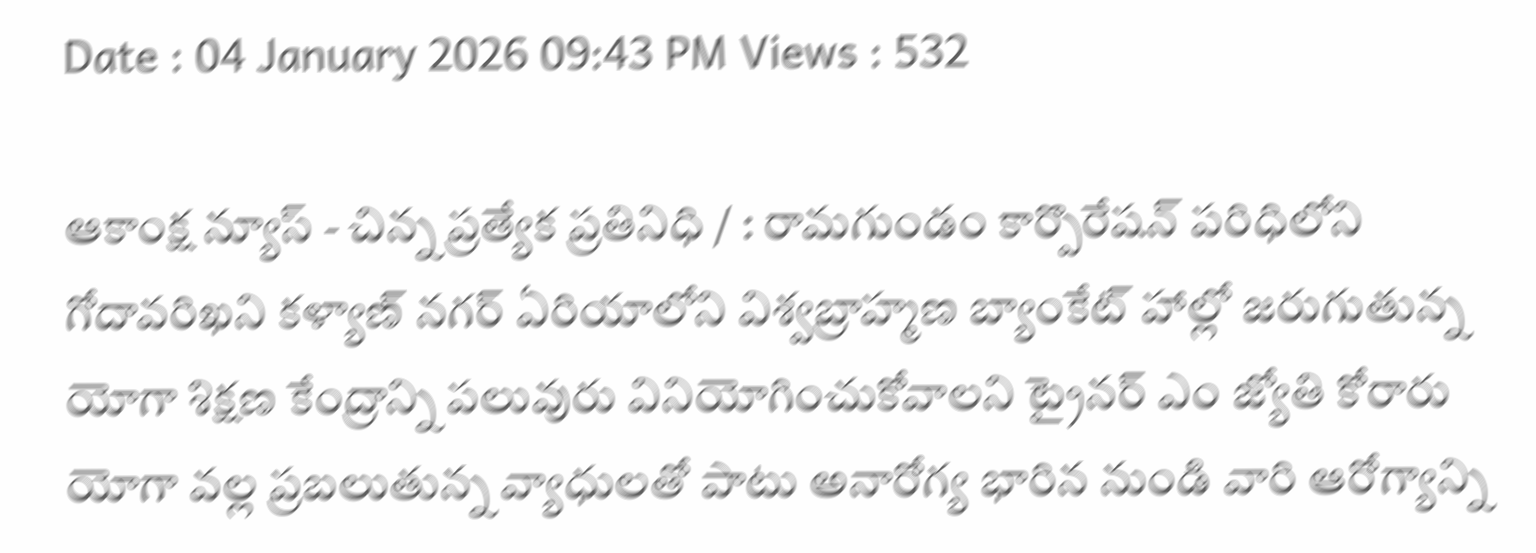Date : 04 January 2026 09:43 PM Views : 532

ఆకాంక్ష న్యూస్ - చిన్న ప్రత్యేక ప్రతినిధి / : రామగుండం కార్పొరేషన్ పరిధిలోని గోదావరిఖని కళ్యాణ్ నగర్ ఏరియాలోని విశ్వబ్రాహ్మణ బ్యాంకేట్ హాల్లో జరుగుతున్న యోగా శిక్షణ కేంద్రాన్ని పలువురు వినియోగించుకోవాలని ట్రైనర్ ఎం జ్యోతి కోరారు యోగా వల్ల ప్రబలుతున్న వ్యాధులతో పాటు అనారోగ్య భారిన నుండి వారి ఆరోగ్యాన్ని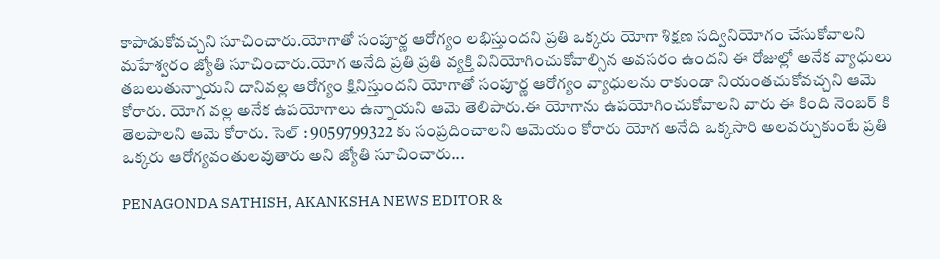కాపాడుకోవచ్చని సూచించారు.యోగాతో సంపూర్ణ ఆరోగ్యం లభిస్తుందని ప్రతి ఒక్కరు యోగా శిక్షణ సద్వినియోగం చేసుకోవాలని మహేశ్వరం జ్యోతి సూచించారు.యోగ అనేది ప్రతి ప్రతి వ్యక్తి వినియోగించుకోవాల్సిన అవసరం ఉందని ఈ రోజుల్లో అనేక వ్యాధులు తబలుతున్నాయని దానివల్ల ఆరోగ్యం క్షినిస్తుందని యోగాతో సంపూర్ణ ఆరోగ్యం వ్యాధులను రాకుండా నియంతచుకోవచ్చని ఆమె కోరారు. యోగ వల్ల అనేక ఉపయోగాలు ఉన్నాయని ఆమె తెలిపారు.ఈ యోగాను ఉపయోగించుకోవాలని వారు ఈ కింది నెంబర్ కి తెలపాలని ఆమె కోరారు. సెల్ : 9059799322 కు సంప్రదించాలని ఆమెయం కోరారు యోగ అనేది ఒక్కసారి అలవర్చుకుంటే ప్రతి ఒక్కరు ఆరోగ్యవంతులవుతారు అని జ్యోతి సూచించారు...

PENAGONDA SATHISH, AKANKSHA NEWS EDITOR &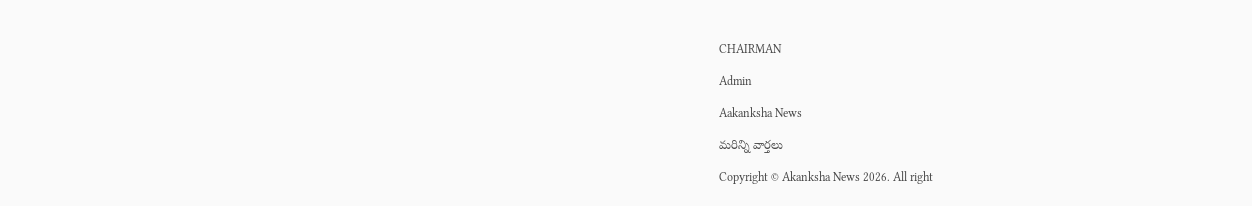CHAIRMAN

Admin

Aakanksha News

మరిన్ని వార్తలు

Copyright © Akanksha News 2026. All right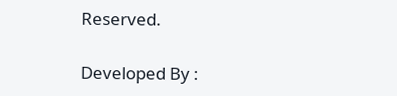Reserved.

Developed By :